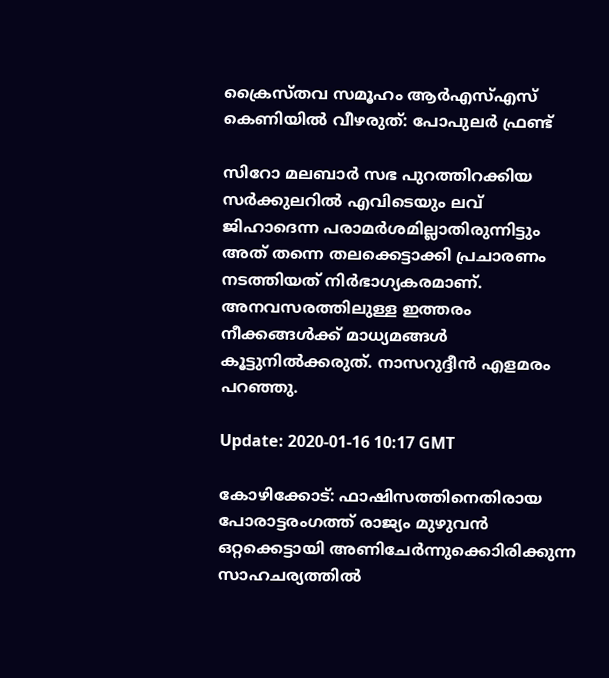ക്രൈസ്തവ സമൂഹം ആര്‍എസ്എസ് കെണിയില്‍ വീഴരുത്: പോപുലര്‍ ഫ്രണ്ട്

സിറോ മലബാര്‍ സഭ പുറത്തിറക്കിയ സര്‍ക്കുലറില്‍ എവിടെയും ലവ് ജിഹാദെന്ന പരാമര്‍ശമില്ലാതിരുന്നിട്ടും അത് തന്നെ തലക്കെട്ടാക്കി പ്രചാരണം നടത്തിയത് നിര്‍ഭാഗ്യകരമാണ്. അനവസരത്തിലുള്ള ഇത്തരം നീക്കങ്ങള്‍ക്ക് മാധ്യമങ്ങള്‍ കൂട്ടുനില്‍ക്കരുത്. നാസറുദ്ദീന്‍ എളമരം പറഞ്ഞു.

Update: 2020-01-16 10:17 GMT

കോഴിക്കോട്: ഫാഷിസത്തിനെതിരായ പോരാട്ടരംഗത്ത് രാജ്യം മുഴുവന്‍ ഒറ്റക്കെട്ടായി അണിചേര്‍ന്നുക്കൊിരിക്കുന്ന സാഹചര്യത്തില്‍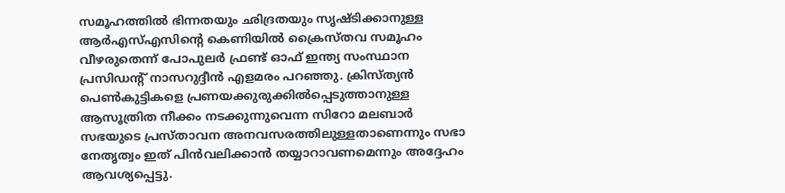സമൂഹത്തില്‍ ഭിന്നതയും ഛിദ്രതയും സൃഷ്ടിക്കാനുള്ള ആര്‍എസ്എസിന്റെ കെണിയില്‍ ക്രൈസ്തവ സമൂഹം വീഴരുതെന്ന് പോപുലര്‍ ഫ്രണ്ട് ഓഫ് ഇന്ത്യ സംസ്ഥാന പ്രസിഡന്റ് നാസറുദ്ദീന്‍ എളമരം പറഞ്ഞു. ക്രിസ്ത്യന്‍ പെണ്‍കുട്ടികളെ പ്രണയക്കുരുക്കില്‍പ്പെടുത്താനുള്ള ആസൂത്രിത നീക്കം നടക്കുന്നുവെന്ന സിറോ മലബാര്‍ സഭയുടെ പ്രസ്താവന അനവസരത്തിലുള്ളതാണെന്നും സഭാ നേതൃത്വം ഇത് പിന്‍വലിക്കാന്‍ തയ്യാറാവണമെന്നും അദ്ദേഹം ആവശ്യപ്പെട്ടു.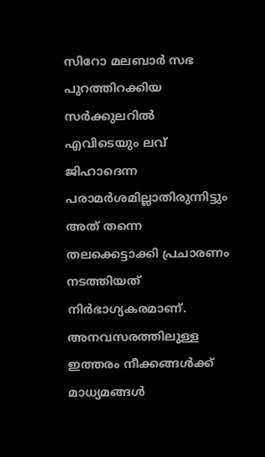സിറോ മലബാര്‍ സഭ പുറത്തിറക്കിയ സര്‍ക്കുലറില്‍ എവിടെയും ലവ് ജിഹാദെന്ന പരാമര്‍ശമില്ലാതിരുന്നിട്ടും അത് തന്നെ തലക്കെട്ടാക്കി പ്രചാരണം നടത്തിയത് നിര്‍ഭാഗ്യകരമാണ്. അനവസരത്തിലുള്ള ഇത്തരം നീക്കങ്ങള്‍ക്ക് മാധ്യമങ്ങള്‍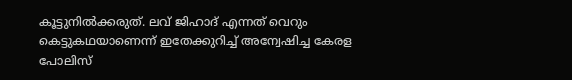കൂട്ടുനില്‍ക്കരുത്. ലവ് ജിഹാദ് എന്നത് വെറും കെട്ടുകഥയാണെന്ന് ഇതേക്കുറിച്ച് അന്വേഷിച്ച കേരള പോലിസ്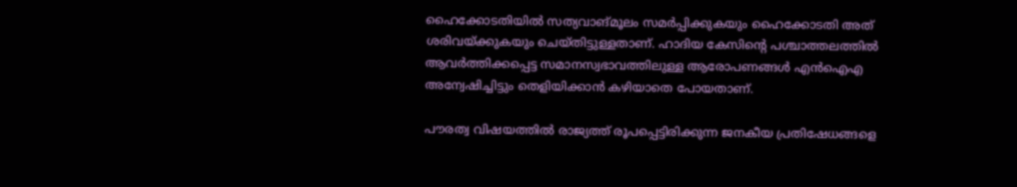ഹൈക്കോടതിയില്‍ സത്യവാങ്മൂലം സമര്‍പ്പിക്കുകയും ഹൈക്കോടതി അത് ശരിവയ്ക്കുകയും ചെയ്തിട്ടുള്ളതാണ്. ഹാദിയ കേസിന്റെ പശ്ചാത്തലത്തില്‍ ആവര്‍ത്തിക്കപ്പെട്ട സമാനസ്വഭാവത്തിലുള്ള ആരോപണങ്ങള്‍ എന്‍ഐഎ അന്വേഷിച്ചിട്ടും തെളിയിക്കാന്‍ കഴിയാതെ പോയതാണ്.

പൗരത്വ വിഷയത്തില്‍ രാജ്യത്ത് രൂപപ്പെട്ടിരിക്കുന്ന ജനകീയ പ്രതിഷേധങ്ങളെ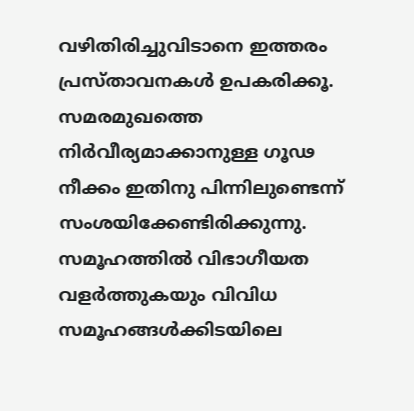വഴിതിരിച്ചുവിടാനെ ഇത്തരം പ്രസ്താവനകള്‍ ഉപകരിക്കൂ. സമരമുഖത്തെ നിര്‍വീര്യമാക്കാനുള്ള ഗൂഢ നീക്കം ഇതിനു പിന്നിലുണ്ടെന്ന് സംശയിക്കേണ്ടിരിക്കുന്നു. സമൂഹത്തില്‍ വിഭാഗീയത വളര്‍ത്തുകയും വിവിധ സമൂഹങ്ങള്‍ക്കിടയിലെ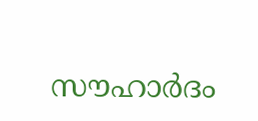സൗഹാര്‍ദം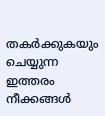തകര്‍ക്കുകയും ചെയ്യുന്ന ഇത്തരം നീക്കങ്ങള്‍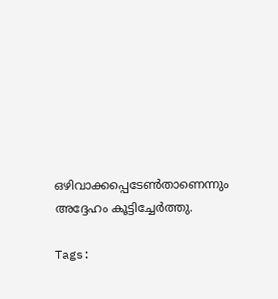ഒഴിവാക്കപ്പെടേണ്‍താണെന്നും അദ്ദേഹം കൂട്ടിച്ചേര്‍ത്തു.

Tags: